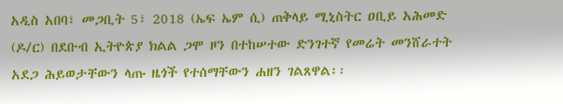አዲስ አበባ፣ መጋቢት 5፣ 2018 (ኤፍ ኤም ሲ) ጠቅላይ ሚኒስትር ዐቢይ አሕመድ (ዶ/ር) በደቡብ ኢትዮጵያ ክልል ጋሞ ዞን በተከሠተው ድንገተኛ የመሬት መንሸራተት አደጋ ሕይወታቸውን ላጡ ዜጎች የተሰማቸውን ሐዘን ገልጸዋል፡፡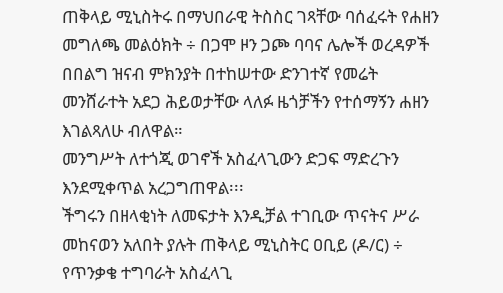ጠቅላይ ሚኒስትሩ በማህበራዊ ትስስር ገጻቸው ባሰፈሩት የሐዘን መግለጫ መልዕክት ÷ በጋሞ ዞን ጋጮ ባባና ሌሎች ወረዳዎች በበልግ ዝናብ ምክንያት በተከሠተው ድንገተኛ የመሬት መንሸራተት አደጋ ሕይወታቸው ላለፉ ዜጎቻችን የተሰማኝን ሐዘን እገልጻለሁ ብለዋል።
መንግሥት ለተጎጂ ወገኖች አስፈላጊውን ድጋፍ ማድረጉን እንደሚቀጥል አረጋግጠዋል፡፡፡
ችግሩን በዘላቂነት ለመፍታት እንዲቻል ተገቢው ጥናትና ሥራ መከናወን አለበት ያሉት ጠቅላይ ሚኒስትር ዐቢይ (ዶ/ር) ÷ የጥንቃቄ ተግባራት አስፈላጊ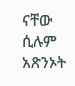ናቸው ሲሉም አጽንኦት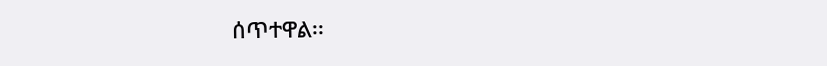ሰጥተዋል፡፡